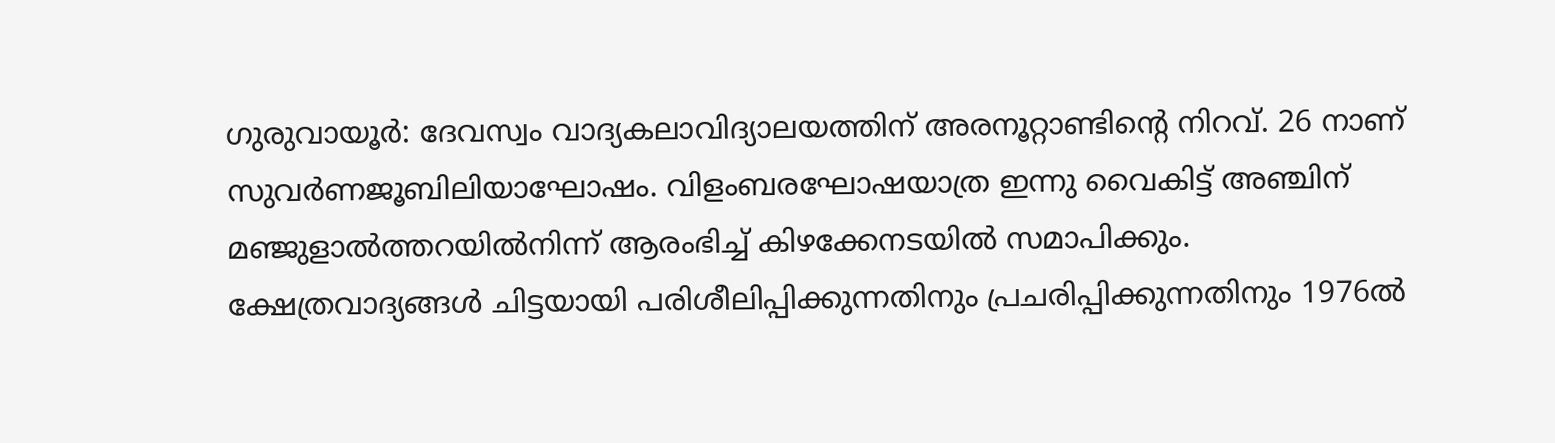ഗുരുവായൂർ: ദേവസ്വം വാദ്യകലാവിദ്യാലയത്തിന് അരനൂറ്റാണ്ടിന്റെ നിറവ്. 26 നാണ് സുവർണജൂബിലിയാഘോഷം. വിളംബരഘോഷയാത്ര ഇന്നു വൈകിട്ട് അഞ്ചിന് മഞ്ജുളാൽത്തറയിൽനിന്ന് ആരംഭിച്ച് കിഴക്കേനടയിൽ സമാപിക്കും.
ക്ഷേത്രവാദ്യങ്ങൾ ചിട്ടയായി പരിശീലിപ്പിക്കുന്നതിനും പ്രചരിപ്പിക്കുന്നതിനും 1976ൽ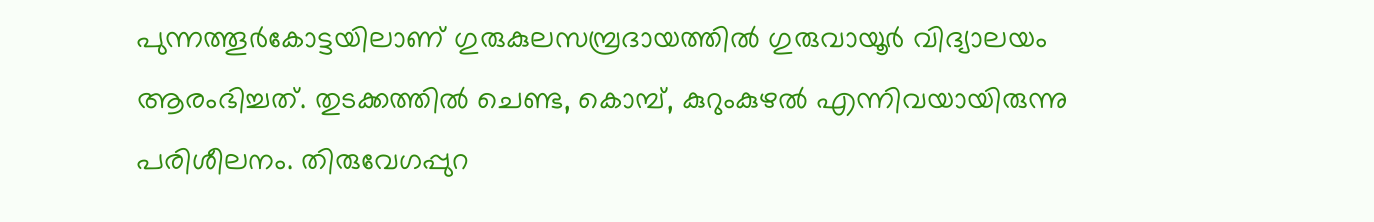പുന്നത്തൂർകോട്ടയിലാണ് ഗുരുകുലസമ്പ്രദായത്തിൽ ഗുരുവായൂർ വിദ്യാലയം ആരംഭിച്ചത്. തുടക്കത്തിൽ ചെണ്ട, കൊമ്പ്, കുറുംകുഴൽ എന്നിവയായിരുന്നു പരിശീലനം. തിരുവേഗപ്പുറ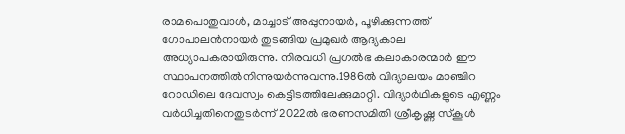രാമപൊതുവാൾ, മാച്ചാട് അപ്പുനായർ, പൂഴിക്കുന്നത്ത് ഗോപാലൻനായർ തുടങ്ങിയ പ്രമുഖർ ആദ്യകാല അധ്യാപകരായിരുന്നു. നിരവധി പ്രഗൽഭ കലാകാരന്മാർ ഈ സ്ഥാപനത്തിൽനിന്നുയർന്നുവന്നു.1986ൽ വിദ്യാലയം മാഞ്ചിറ റോഡിലെ ദേവസ്വം കെട്ടിടത്തിലേക്കുമാറ്റി. വിദ്യാർഥികളുടെ എണ്ണം വർധിച്ചതിനെതുടർന്ന് 2022ൽ ഭരണസമിതി ശ്രീകൃഷ്ണ സ്കൂൾ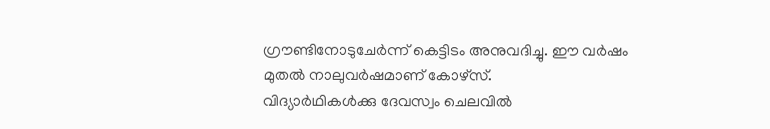ഗ്രൗണ്ടിനോടുചേർന്ന് കെട്ടിടം അനുവദിച്ചു. ഈ വർഷം മുതൽ നാലുവർഷമാണ് കോഴ്സ്.
വിദ്യാർഥികൾക്കു ദേവസ്വം ചെലവിൽ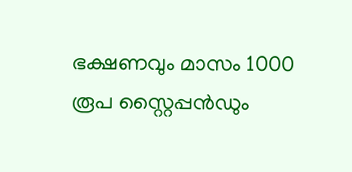ഭക്ഷണവും മാസം 1000 രൂപ സ്റ്റൈപ്പൻഡും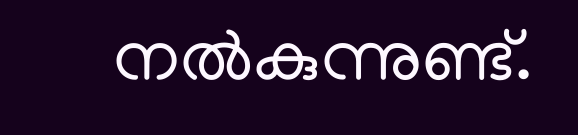നൽകുന്നുണ്ട്.